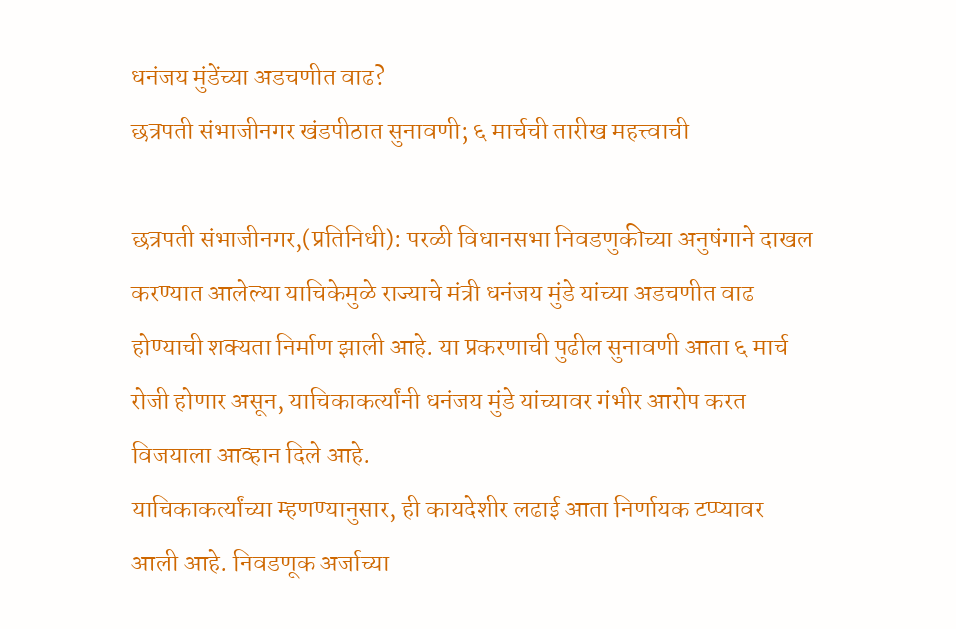धनंजय मुंडेंच्या अडचणीत वाढ?
छत्रपती संभाजीनगर खंडपीठात सुनावणी; ६ मार्चची तारीख महत्त्वाची

छत्रपती संभाजीनगर,(प्रतिनिधी): परळी विधानसभा निवडणुकीच्या अनुषंगाने दाखल करण्यात आलेल्या याचिकेमुळे राज्याचे मंत्री धनंजय मुंडे यांच्या अडचणीत वाढ होण्याची शक्यता निर्माण झाली आहे. या प्रकरणाची पुढील सुनावणी आता ६ मार्च रोजी होणार असून, याचिकाकर्त्यांनी धनंजय मुंडे यांच्यावर गंभीर आरोप करत विजयाला आव्हान दिले आहे.
याचिकाकर्त्यांच्या म्हणण्यानुसार, ही कायदेशीर लढाई आता निर्णायक टप्प्यावर आली आहे. निवडणूक अर्जाच्या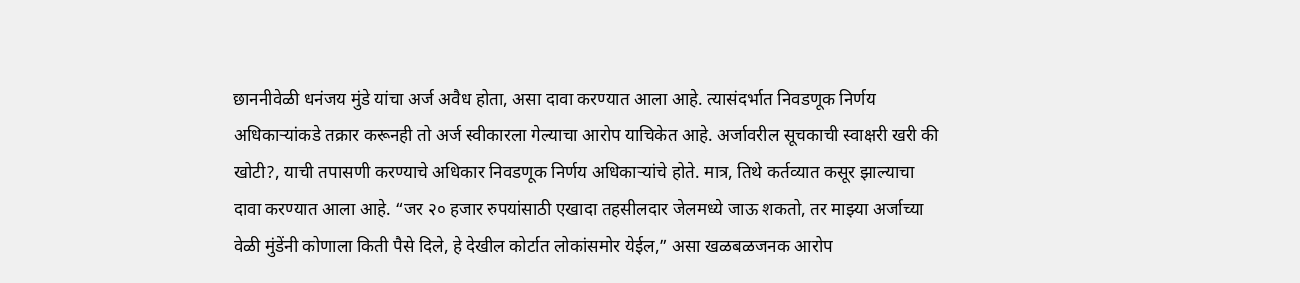छाननीवेळी धनंजय मुंडे यांचा अर्ज अवैध होता, असा दावा करण्यात आला आहे. त्यासंदर्भात निवडणूक निर्णय अधिकाऱ्यांकडे तक्रार करूनही तो अर्ज स्वीकारला गेल्याचा आरोप याचिकेत आहे. अर्जावरील सूचकाची स्वाक्षरी खरी की खोटी?, याची तपासणी करण्याचे अधिकार निवडणूक निर्णय अधिकाऱ्यांचे होते. मात्र, तिथे कर्तव्यात कसूर झाल्याचा दावा करण्यात आला आहे. “जर २० हजार रुपयांसाठी एखादा तहसीलदार जेलमध्ये जाऊ शकतो, तर माझ्या अर्जाच्या वेळी मुंडेंनी कोणाला किती पैसे दिले, हे देखील कोर्टात लोकांसमोर येईल,” असा खळबळजनक आरोप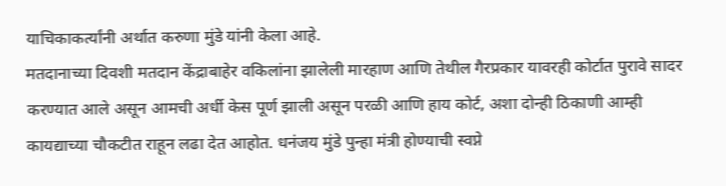याचिकाकर्त्यांनी अर्थात करुणा मुंडे यांनी केला आहे.
मतदानाच्या दिवशी मतदान केंद्राबाहेर वकिलांना झालेली मारहाण आणि तेथील गैरप्रकार यावरही कोर्टात पुरावे सादर करण्यात आले असून आमची अर्धी केस पूर्ण झाली असून परळी आणि हाय कोर्ट, अशा दोन्ही ठिकाणी आम्ही कायद्याच्या चौकटीत राहून लढा देत आहोत. धनंजय मुंडे पुन्हा मंत्री होण्याची स्वप्ने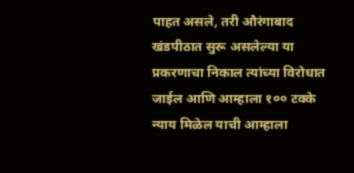पाहत असले, तरी औरंगाबाद खंडपीठात सुरू असलेल्या या प्रकरणाचा निकाल त्यांच्या विरोधात जाईल आणि आम्हाला १०० टक्के न्याय मिळेल याची आम्हाला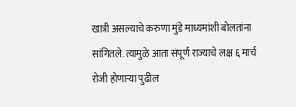खात्री असल्याचे करुणा मुंडे माध्यमांशी बोलतांना सांगितले. त्यामुळे आता संपूर्ण राज्याचे लक्ष ६ मार्च रोजी होणाऱ्या पुढील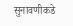सुनावणीकडे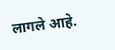लागले आहे.